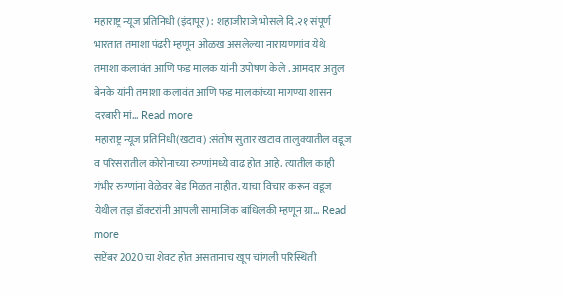महाराष्ट्र न्यूज प्रतिनिधी (इंदापूर) : शहाजीराजे भोसले दि.२१ संपूर्ण भारतात तमाशा पंढरी म्हणून ओळख असलेल्या नारायणगांव येथे तमाशा कलावंत आणि फड मालक यांनी उपोषण केले . आमदार अतुल बेनके यांनी तमाशा कलावंत आणि फड मालकांच्या मागण्या शासन दरबारी मां... Read more
महाराष्ट्र न्यूज प्रतिनिधी(खटाव) :संतोष सुतार खटाव तालुक्यातील वडूज व परिसरातील कोरोनाच्या रुग्णांमध्ये वाढ होत आहे. त्यातील काही गंभीर रुग्णांना वेळेवर बेड मिळत नाहीत. याचा विचार करून वडूज येथील तज्ञ डॉक्टरांनी आपली सामाजिक बांधिलकी म्हणून ग्रा... Read more
सप्टेंबर 2020 चा शेवट होत असतानाच खूप चांगली परिस्थिती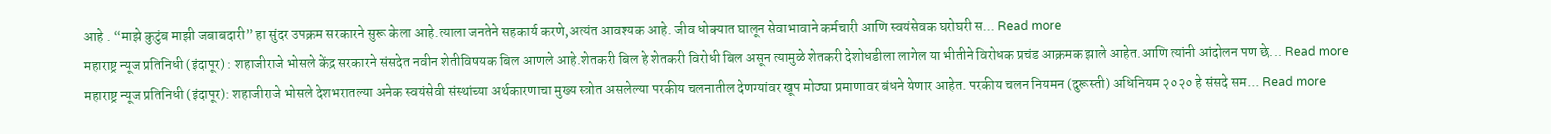आहे . “माझे कुटुंब माझी जबाबदारी” हा सुंदर उपक्रम सरकारने सुरू केला आहे.त्याला जनतेने सहकार्य करणे,अत्यंत आवश्यक आहे. जीव धोक्यात घालून सेवाभावाने कर्मचारी आणि स्वयंसेवक घरोघरी स... Read more
महाराष्ट्र न्यूज प्रतिनिधी (इंदापूर) : शहाजीराजे भोसले केंद्र सरकारने संसदेत नवीन शेतीविषयक बिल आणले आहे.शेतकरी बिल हे शेतकरी विरोधी बिल असून त्यामुळे शेतकरी देशोधडीला लागेल या भीतीने विरोधक प्रचंड आक्रमक झाले आहेत.आणि त्यांनी आंदोलन पण छे... Read more
महाराष्ट्र न्यूज प्रतिनिधी (इंदापूर): शहाजीराजे भोसले देशभरातल्या अनेक स्वयंसेवी संस्थांच्या अर्थकारणाचा मुख्य स्त्रोत असलेल्या परकीय चलनातील देणग्यांवर खूप मोठ्या प्रमाणावर बंधने येणार आहेत. परकीय चलन नियमन (दुरूस्ती) अधिनियम २०२० हे संसदे सम... Read more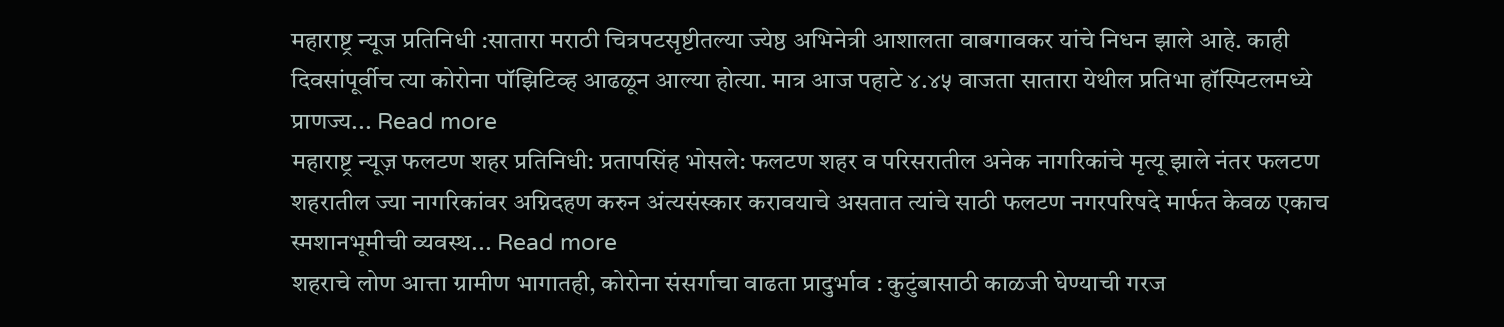महाराष्ट्र न्यूज प्रतिनिधी :सातारा मराठी चित्रपटसृष्टीतल्या ज्येष्ठ अभिनेत्री आशालता वाबगावकर यांचे निधन झाले आहे. काही दिवसांपूर्वीच त्या कोरोना पॉझिटिव्ह आढळून आल्या होत्या. मात्र आज पहाटे ४.४५ वाजता सातारा येथील प्रतिभा हॉस्पिटलमध्ये प्राणज्य... Read more
महाराष्ट्र न्यूज़ फलटण शहर प्रतिनिधी: प्रतापसिंह भोसले: फलटण शहर व परिसरातील अनेक नागरिकांचे मृत्यू झाले नंतर फलटण शहरातील ज्या नागरिकांवर अग्निदहण करुन अंत्यसंस्कार करावयाचे असतात त्यांचे साठी फलटण नगरपरिषदे मार्फत केवळ एकाच स्मशानभूमीची व्यवस्थ... Read more
शहराचे लोण आत्ता ग्रामीण भागातही, कोरोना संसर्गाचा वाढता प्रादुर्भाव : कुटुंबासाठी काळजी घेण्याची गरज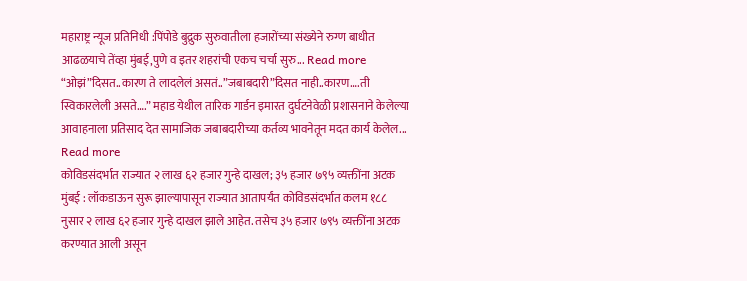महाराष्ट्र न्यूज प्रतिनिधी :पिंपोडे बुद्रुक सुरुवातीला हजारोंच्या संख्येने रुग्ण बाधीत आढळयाचे तेंव्हा मुंबई,पुणे व इतर शहरांची एकच चर्चा सुरु... Read more
“ओझं”दिसत..कारण ते लादलेलं असतं..”जबाबदारी”दिसत नाही..कारण….ती स्विकारलेली असते….” महाड येथील तारिक गार्डन इमारत दुर्घटनेवेळी प्रशासनाने केलेल्या आवाहनाला प्रतिसाद देत सामाजिक जबाबदारीच्या कर्तव्य भावनेतून मदत कार्य केलेल... Read more
कोविडसंदर्भात राज्यात २ लाख ६२ हजार गुन्हे दाखल; ३५ हजार ७९५ व्यक्तींना अटक
मुंबई : लॉकडाऊन सुरू झाल्यापासून राज्यात आतापर्यंत कोविडसंदर्भात कलम १८८ नुसार २ लाख ६२ हजार गुन्हे दाखल झाले आहेत. तसेच ३५ हजार ७९५ व्यक्तींना अटक करण्यात आली असून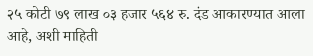२५ कोटी ७९ लाख ०३ हजार ५६४ रु. दंड आकारण्यात आला आहे, अशी माहिती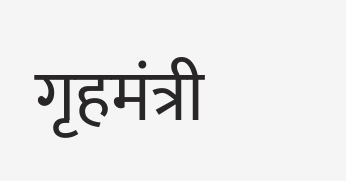गृहमंत्री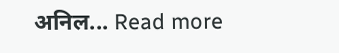अनिल... Read more